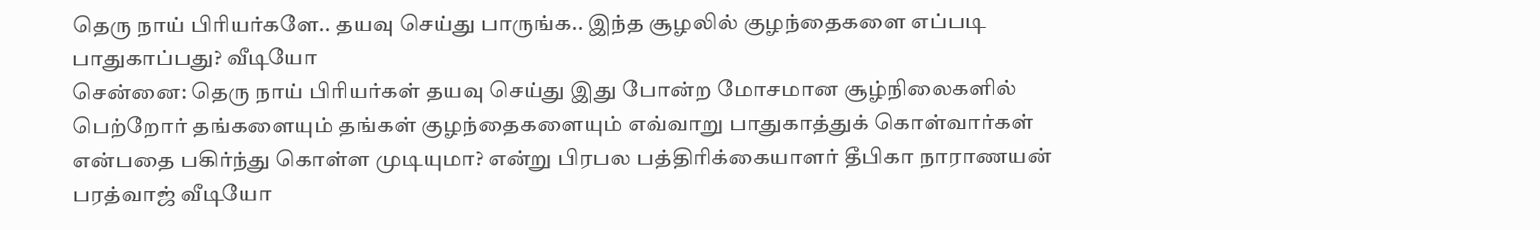தெரு நாய் பிரியர்களே.. தயவு செய்து பாருங்க.. இந்த சூழலில் குழந்தைகளை எப்படி பாதுகாப்பது? வீடியோ
சென்னை: தெரு நாய் பிரியர்கள் தயவு செய்து இது போன்ற மோசமான சூழ்நிலைகளில் பெற்றோர் தங்களையும் தங்கள் குழந்தைகளையும் எவ்வாறு பாதுகாத்துக் கொள்வார்கள் என்பதை பகிர்ந்து கொள்ள முடியுமா? என்று பிரபல பத்திரிக்கையாளர் தீபிகா நாராணயன் பரத்வாஜ் வீடியோ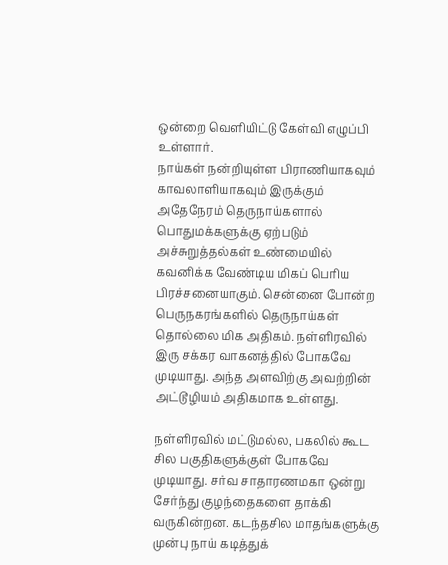ஒன்றை வெளியிட்டு கேள்வி எழுப்பி உள்ளார்.
நாய்கள் நன்றியுள்ள பிராணியாகவும் காவலாளியாகவும் இருக்கும் அதேநேரம் தெருநாய்களால் பொதுமக்களுக்கு ஏற்படும் அச்சுறுத்தல்கள் உண்மையில் கவனிக்க வேண்டிய மிகப் பெரிய பிரச்சனையாகும். சென்னை போன்ற பெருநகரங்களில் தெருநாய்கள் தொல்லை மிக அதிகம். நள்ளிரவில் இரு சக்கர வாகனத்தில் போகவே முடியாது. அந்த அளவிற்கு அவற்றின் அட்டூழியம் அதிகமாக உள்ளது.

நள்ளிரவில் மட்டுமல்ல, பகலில் கூட சில பகுதிகளுக்குள் போகவே முடியாது. சர்வ சாதாரணமகா ஒன்று சேர்ந்து குழந்தைகளை தாக்கி வருகின்றன. கடந்தசில மாதங்களுக்கு முன்பு நாய் கடித்துக்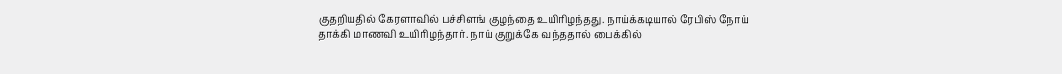குதறியதில் கேரளாவில் பச்சிளங் குழந்தை உயிரிழந்தது. நாய்க்கடியால் ரேபிஸ் நோய் தாக்கி மாணவி உயிரிழந்தார். நாய் குறுக்கே வந்ததால் பைக்கில்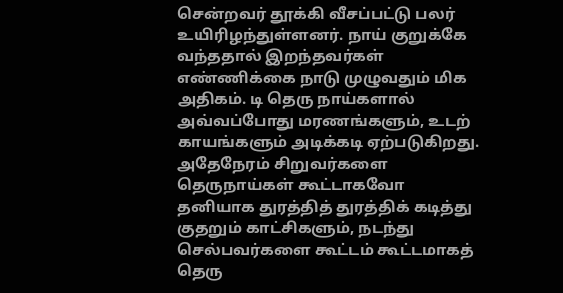சென்றவர் தூக்கி வீசப்பட்டு பலர் உயிரிழந்துள்ளனர். நாய் குறுக்கே வந்ததால் இறந்தவர்கள் எண்ணிக்கை நாடு முழுவதும் மிக அதிகம். டி தெரு நாய்களால் அவ்வப்போது மரணங்களும், உடற் காயங்களும் அடிக்கடி ஏற்படுகிறது.
அதேநேரம் சிறுவர்களை தெருநாய்கள் கூட்டாகவோ தனியாக துரத்தித் துரத்திக் கடித்து குதறும் காட்சிகளும், நடந்து செல்பவர்களை கூட்டம் கூட்டமாகத் தெரு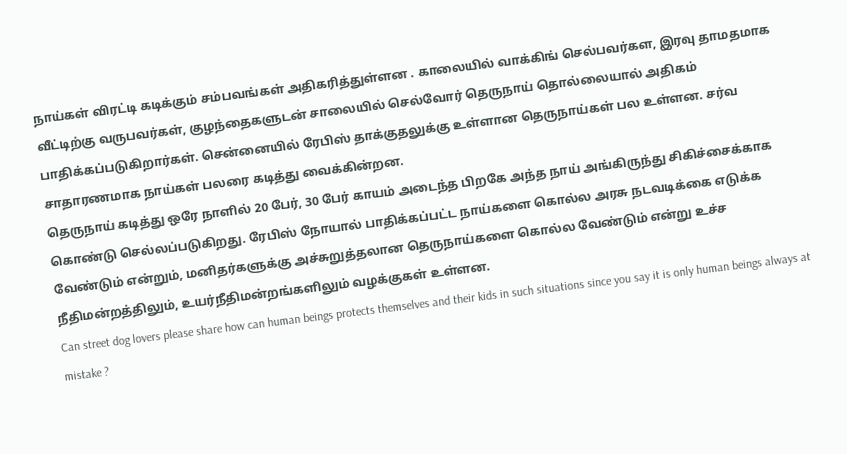நாய்கள் விரட்டி கடிக்கும் சம்பவங்கள் அதிகரித்துள்ளன . காலையில் வாக்கிங் செல்பவர்கள, இரவு தாமதமாக வீட்டிற்கு வருபவர்கள், குழந்தைகளுடன் சாலையில் செல்வோர் தெருநாய் தொல்லையால் அதிகம் பாதிக்கப்படுகிறார்கள். சென்னையில் ரேபிஸ் தாக்குதலுக்கு உள்ளான தெருநாய்கள் பல உள்ளன. சர்வ சாதாரணமாக நாய்கள் பலரை கடித்து வைக்கின்றன.
தெருநாய் கடித்து ஒரே நாளில் 20 பேர், 30 பேர் காயம் அடைந்த பிறகே அந்த நாய் அங்கிருந்து சிகிச்சைக்காக கொண்டு செல்லப்படுகிறது. ரேபிஸ் நோயால் பாதிக்கப்பட்ட நாய்களை கொல்ல அரசு நடவடிக்கை எடுக்க வேண்டும் என்றும், மனிதர்களுக்கு அச்சுறுத்தலான தெருநாய்களை கொல்ல வேண்டும் என்று உச்ச நீதிமன்றத்திலும், உயர்நீதிமன்றங்களிலும் வழக்குகள் உள்ளன.
Can street dog lovers please share how can human beings protects themselves and their kids in such situations since you say it is only human beings always at mistake ?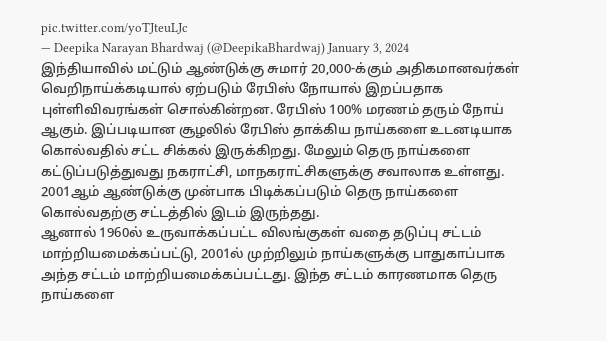pic.twitter.com/yoTJteuLJc
— Deepika Narayan Bhardwaj (@DeepikaBhardwaj) January 3, 2024
இந்தியாவில் மட்டும் ஆண்டுக்கு சுமார் 20,000-க்கும் அதிகமானவர்கள் வெறிநாய்க்கடியால் ஏற்படும் ரேபிஸ் நோயால் இறப்பதாக புள்ளிவிவரங்கள் சொல்கின்றன. ரேபிஸ் 100% மரணம் தரும் நோய் ஆகும். இப்படியான சூழலில் ரேபிஸ் தாக்கிய நாய்களை உடனடியாக கொல்வதில் சட்ட சிக்கல் இருக்கிறது. மேலும் தெரு நாய்களை கட்டுப்படுத்துவது நகராட்சி, மாநகராட்சிகளுக்கு சவாலாக உள்ளது. 2001ஆம் ஆண்டுக்கு முன்பாக பிடிக்கப்படும் தெரு நாய்களை கொல்வதற்கு சட்டத்தில் இடம் இருந்தது.
ஆனால் 1960ல் உருவாக்கப்பட்ட விலங்குகள் வதை தடுப்பு சட்டம் மாற்றியமைக்கப்பட்டு, 2001ல் முற்றிலும் நாய்களுக்கு பாதுகாப்பாக அந்த சட்டம் மாற்றியமைக்கப்பட்டது. இந்த சட்டம் காரணமாக தெரு நாய்களை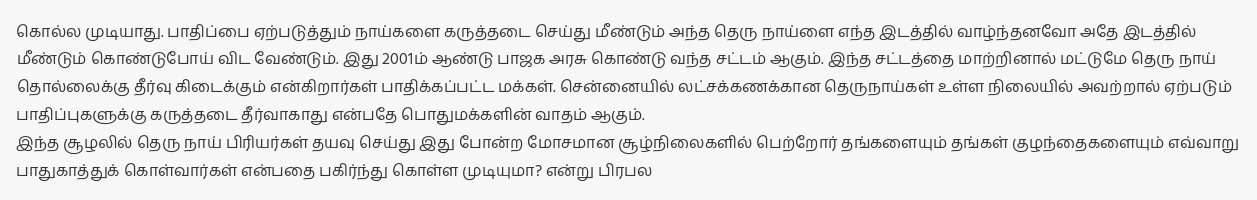கொல்ல முடியாது. பாதிப்பை ஏற்படுத்தும் நாய்களை கருத்தடை செய்து மீண்டும் அந்த தெரு நாய்ளை எந்த இடத்தில் வாழ்ந்தனவோ அதே இடத்தில் மீண்டும் கொண்டுபோய் விட வேண்டும். இது 2001ம் ஆண்டு பாஜக அரசு கொண்டு வந்த சட்டம் ஆகும். இந்த சட்டத்தை மாற்றினால் மட்டுமே தெரு நாய் தொல்லைக்கு தீர்வு கிடைக்கும் என்கிறார்கள் பாதிக்கப்பட்ட மக்கள். சென்னையில் லட்சக்கணக்கான தெருநாய்கள் உள்ள நிலையில் அவற்றால் ஏற்படும் பாதிப்புகளுக்கு கருத்தடை தீர்வாகாது என்பதே பொதுமக்களின் வாதம் ஆகும்.
இந்த சூழலில் தெரு நாய் பிரியர்கள் தயவு செய்து இது போன்ற மோசமான சூழ்நிலைகளில் பெற்றோர் தங்களையும் தங்கள் குழந்தைகளையும் எவ்வாறு பாதுகாத்துக் கொள்வார்கள் என்பதை பகிர்ந்து கொள்ள முடியுமா? என்று பிரபல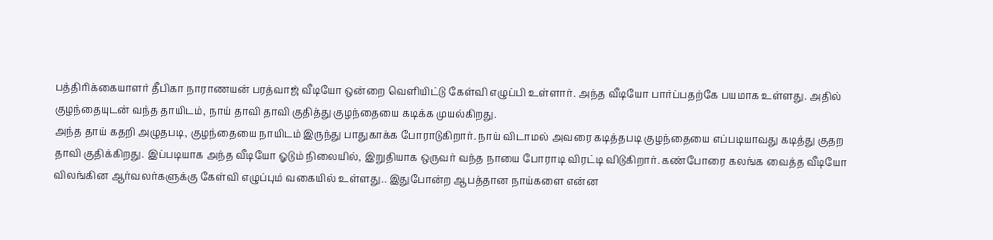பத்திரிக்கையாளர் தீபிகா நாராணயன் பரத்வாஜ் வீடியோ ஒன்றை வெளியிட்டு கேள்வி எழுப்பி உள்ளார். அந்த வீடியோ பார்ப்பதற்கே பயமாக உள்ளது. அதில் குழந்தையுடன் வந்த தாயிடம், நாய் தாவி தாவி குதித்து குழந்தையை கடிக்க முயல்கிறது.
அந்த தாய் கதறி அழுதபடி, குழந்தையை நாயிடம் இருந்து பாதுகாக்க போராடுகிறார். நாய் விடாமல் அவரை கடித்தபடி குழந்தையை எப்படியாவது கடித்து குதற தாவி குதிக்கிறது. இப்படியாக அந்த வீடியோ ஓடும் நிலையில், இறுதியாக ஒருவர் வந்த நாயை போராடி விரட்டி விடுகிறார். கண்போரை கலங்க வைத்த வீடியோ விலங்கின ஆர்வலர்களுக்கு கேள்வி எழுப்பும் வகையில் உள்ளது.. இதுபோன்ற ஆபத்தான நாய்களை என்ன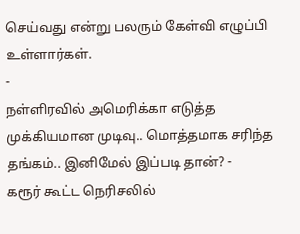செய்வது என்று பலரும் கேள்வி எழுப்பி உள்ளார்கள்.
-
நள்ளிரவில் அமெரிக்கா எடுத்த முக்கியமான முடிவு.. மொத்தமாக சரிந்த தங்கம்.. இனிமேல் இப்படி தான்? -
கரூர் கூட்ட நெரிசலில்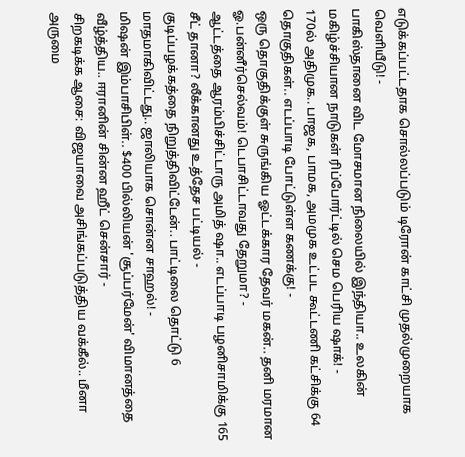எடுக்கப்பட்டதாக சொல்லப்படும் டிரோன் காட்சி முதல்முறையாக வெளியீடு! -
பாகிஸ்தானை விட மோசமான நிலையில் இந்தியா.. உலகின் மகிழ்ச்சியான நாடுகள் ரிப்போர்ட்டில் செம பெரிய ஷாக்! -
170ல் அதிமுக.. பாஜக, பாமக, அமமுக உட்பட கூட்டணி கட்சிக்கு 64 தொகுதிகள்.. எடப்பாடி போட்டுள்ள கணக்கு! -
ஒரு தொகுதிக்குள் சுருங்கிய ஓட்டக்கார தேவர் மகன்.. தனி மரமான ஓ.பன்னீர்செல்வம்! டெபாசிட்டாவது தேறுமா? -
ஆட்டத்தை ஆரம்பிச்சிட்டாரு அமித் ஷா.. எடப்பாடி பழனிசாமிக்கு 165 சீட் தானா? லீக்கானது உத்தேச பட்டியல் -
குடிப்பழக்கத்தை நிறுத்திவிட்டேன்.. பாட்டிலை தொட்டு 6 மாதமாகிவிட்டது.. ஜாலியாக சொன்ன சாஹல்! -
மிஷன் இம்பாசிபிள்.. $400 பில்லியன் 'சூப்பர்மேன்' விமானத்தை வீழ்த்திய.. ஈரானின் சின்ன ஹீட் சென்சார் -
சிறகடிக்க ஆசை: விஜயாவை அசிங்கப்படுத்திய வக்கீல்.. மீனா அருமை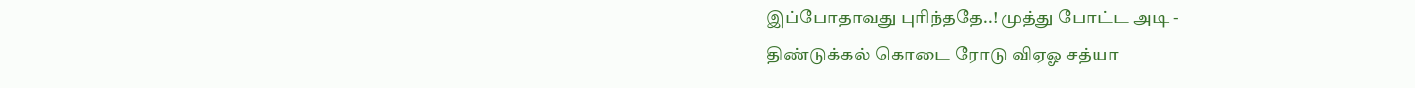இப்போதாவது புரிந்ததே..! முத்து போட்ட அடி -
திண்டுக்கல் கொடை ரோடு விஏஓ சத்யா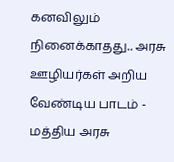கனவிலும் நினைக்காதது.. அரசு ஊழியர்கள் அறிய வேண்டிய பாடம் -
மத்திய அரசு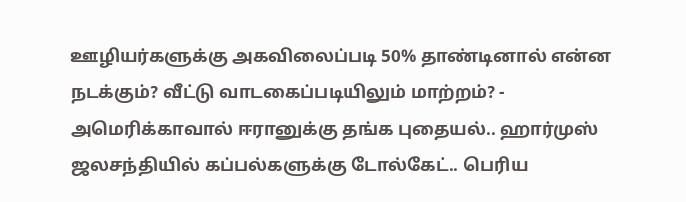ஊழியர்களுக்கு அகவிலைப்படி 50% தாண்டினால் என்ன நடக்கும்? வீட்டு வாடகைப்படியிலும் மாற்றம்? -
அமெரிக்காவால் ஈரானுக்கு தங்க புதையல்.. ஹார்முஸ் ஜலசந்தியில் கப்பல்களுக்கு டோல்கேட்.. பெரிய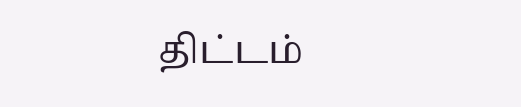திட்டம்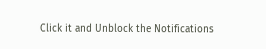Click it and Unblock the Notifications